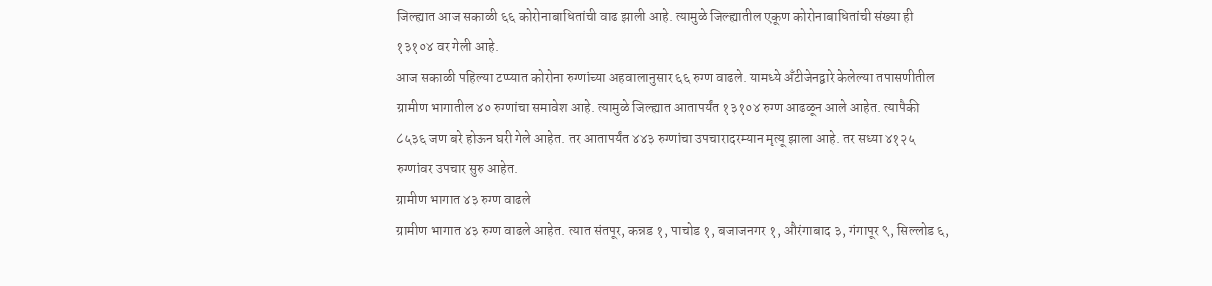जिल्ह्यात आज सकाळी ६६ कोरोनाबाधितांची वाढ झाली आहे. त्यामुळे जिल्ह्यातील एकूण कोरोनाबाधितांची संख्या ही १३१०४ वर गेली आहे.
आज सकाळी पहिल्या टप्प्यात कोरोना रुग्णांच्या अहवालानुसार ६६ रुग्ण वाढले. यामध्ये अँटीजेनद्वारे केलेल्या तपासणीतील ग्रामीण भागातील ४० रुग्णांचा समावेश आहे. त्यामुळे जिल्ह्यात आतापर्यंत १३१०४ रुग्ण आढळून आले आहेत. त्यापैकी ८५३६ जण बरे होऊन घरी गेले आहेत. तर आतापर्यंत ४४३ रुग्णांचा उपचारादरम्यान मृत्यू झाला आहे. तर सध्या ४१२५ रुग्णांवर उपचार सुरु आहेत.
ग्रामीण भागात ४३ रुग्ण वाढले
ग्रामीण भागात ४३ रुग्ण वाढले आहेत. त्यात संतपूर, कन्नड १, पाचोड १, बजाजनगर १, औरंगाबाद ३, गंगापूर ९, सिल्लोड ६,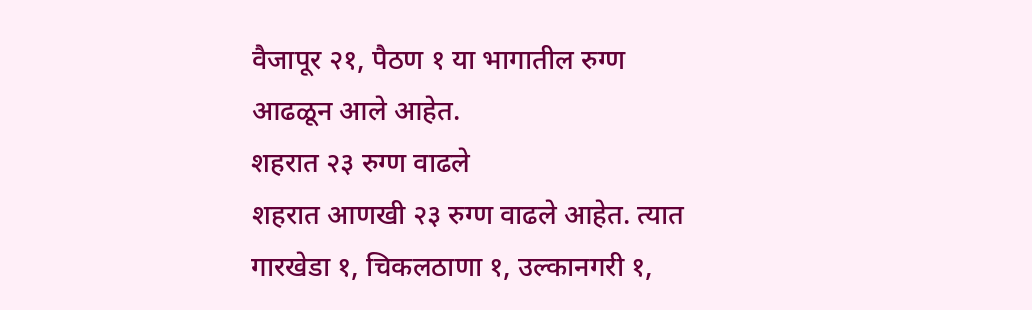वैजापूर २१, पैठण १ या भागातील रुग्ण आढळून आले आहेत.
शहरात २३ रुग्ण वाढले
शहरात आणखी २३ रुग्ण वाढले आहेत. त्यात गारखेडा १, चिकलठाणा १, उल्कानगरी १,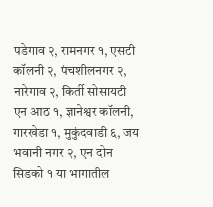पडेगाव २, रामनगर १, एसटी कॉलनी २, पंचशीलनगर २, नारेगाव २, किर्ती सोसायटी एन आठ १, ज्ञानेश्वर कॉलनी, गारखेडा १, मुकुंदवाडी ६, जय भवानी नगर २, एन दोन सिडको १ या भागातील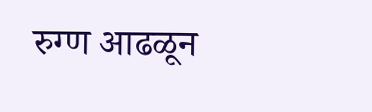रुग्ण आढळून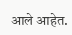आले आहेत.